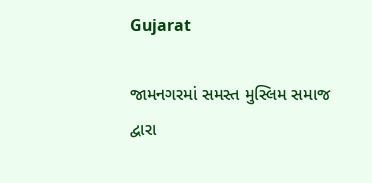Gujarat

જામનગરમાં સમસ્ત મુસ્લિમ સમાજ દ્વારા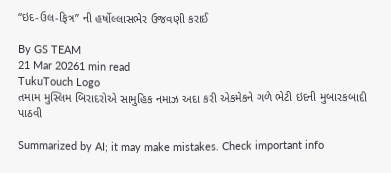“ઇદ-ઉલ-ફિત્ર” ની હર્ષોલ્લાસભેર ઉજવણી કરાઈ

By GS TEAM
21 Mar 20261 min read
TukuTouch Logo
તમામ મુસ્લિમ બિરાદરોએ સામુહિક નમાઝ અદા કરી એકમેકને ગળે ભેટી ઇદની મુબારકબાદી પાઠવી

Summarized by AI; it may make mistakes. Check important info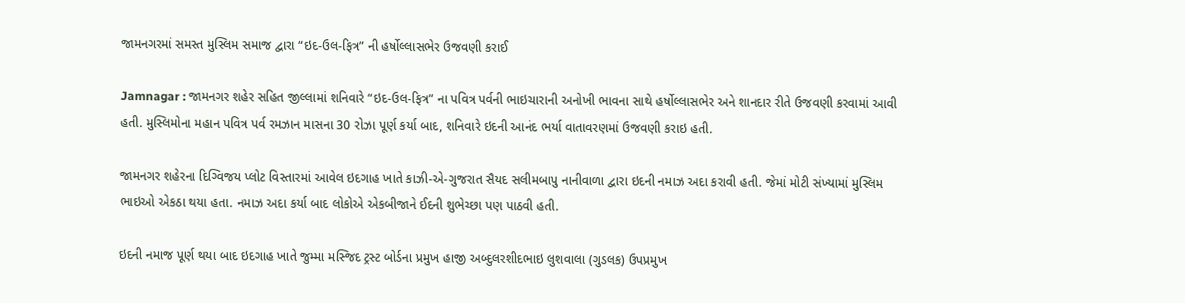જામનગરમાં સમસ્ત મુસ્લિમ સમાજ દ્વારા “ઇદ-ઉલ-ફિત્ર” ની હર્ષોલ્લાસભેર ઉજવણી કરાઈ

Jamnagar : જામનગર શહેર સહિત જીલ્લામાં શનિવારે “ઇદ-ઉલ-ફિત્ર” ના પવિત્ર પર્વની ભાઇચારાની અનોખી ભાવના સાથે હર્ષોલ્લાસભેર અને શાનદાર રીતે ઉજવણી કરવામાં આવી હતી. મુસ્લિમોના મહાન પવિત્ર પર્વ રમઝાન માસના 30 રોઝા પૂર્ણ કર્યા બાદ, શનિવારે ઇદની આનંદ ભર્યા વાતાવરણમાં ઉજવણી કરાઇ હતી.

જામનગર શહેરના દિગ્વિજય પ્લોટ વિસ્તારમાં આવેલ ઇદગાહ ખાતે કાઝી-એ-ગુજરાત સૈયદ સલીમબાપુ નાનીવાળા દ્વારા ઇદની નમાઝ અદા કરાવી હતી. જેમાં મોટી સંખ્યામાં મુસ્લિમ ભાઇઓ એકઠા થયા હતા. નમાઝ અદા કર્યા બાદ લોકોએ એકબીજાને ઈદની શુભેચ્છા પણ પાઠવી હતી.

ઇદની નમાજ પૂર્ણ થયા બાદ ઇદગાહ ખાતે જુમ્મા મસ્જિદ ટ્રસ્ટ બોર્ડના પ્રમુખ હાજી અબ્દુલરશીદભાઇ લુશવાલા (ગુડલક) ઉપપ્રમુખ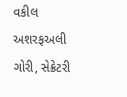વકીલ અશરફઅલી ગોરી, સેક્રેટરી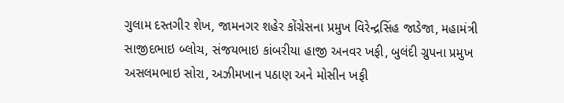ગુલામ દસ્તગીર શેખ, જામનગર શહેર કોંગ્રેસના પ્રમુખ વિરેન્દ્રસિંહ જાડેજા, મહામંત્રી સાજીદભાઇ બ્લોચ, સંજયભાઇ કાંબરીયા હાજી અનવર ખફી, બુલંદી ગ્રુપના પ્રમુખ અસલમભાઇ સોરા, અઝીમખાન પઠાણ અને મોસીન ખફી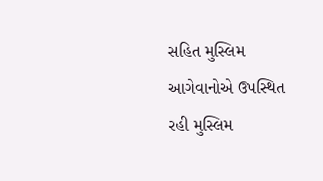સહિત મુસ્લિમ આગેવાનોએ ઉપસ્થિત રહી મુસ્લિમ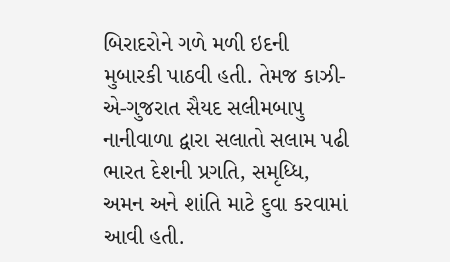બિરાદરોને ગળે મળી ઇદની મુબારકી પાઠવી હતી. તેમજ કાઝી-એ-ગુજરાત સૈયદ સલીમબાપુ નાનીવાળા દ્વારા સલાતો સલામ પઢી ભારત દેશની પ્રગતિ, સમૃધ્ધિ, અમન અને શાંતિ માટે દુવા કરવામાં આવી હતી.